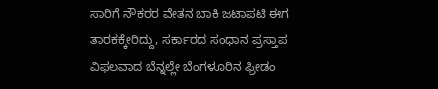ಸಾರಿಗೆ ನೌಕರರ ವೇತನ ಬಾಕಿ ಜಟಾಪಟಿ ಈಗ ತಾರಕಕ್ಕೇರಿದ್ದು, ಸರ್ಕಾರದ ಸಂಧಾನ ಪ್ರಸ್ತಾಪ ವಿಫಲವಾದ ಬೆನ್ನಲ್ಲೇ ಬೆಂಗಳೂರಿನ ಫ್ರೀಡಂ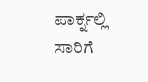ಪಾರ್ಕ್ನಲ್ಲಿ ಸಾರಿಗೆ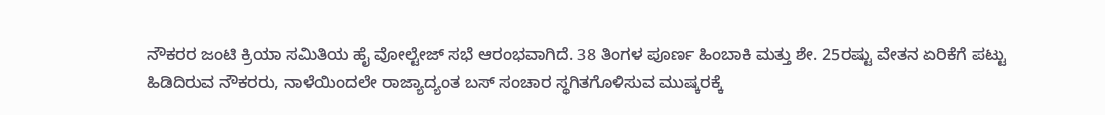ನೌಕರರ ಜಂಟಿ ಕ್ರಿಯಾ ಸಮಿತಿಯ ಹೈ ವೋಲ್ಟೇಜ್ ಸಭೆ ಆರಂಭವಾಗಿದೆ. 38 ತಿಂಗಳ ಪೂರ್ಣ ಹಿಂಬಾಕಿ ಮತ್ತು ಶೇ. 25ರಷ್ಟು ವೇತನ ಏರಿಕೆಗೆ ಪಟ್ಟು ಹಿಡಿದಿರುವ ನೌಕರರು, ನಾಳೆಯಿಂದಲೇ ರಾಜ್ಯಾದ್ಯಂತ ಬಸ್ ಸಂಚಾರ ಸ್ಥಗಿತಗೊಳಿಸುವ ಮುಷ್ಕರಕ್ಕೆ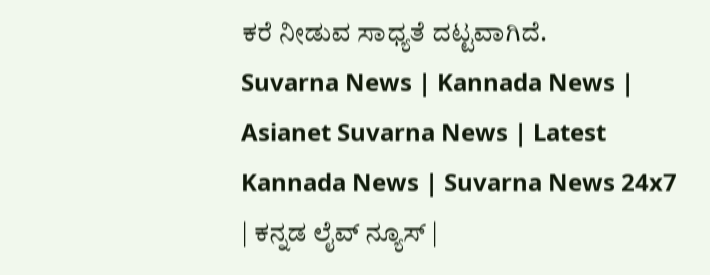ಕರೆ ನೀಡುವ ಸಾಧ್ಯತೆ ದಟ್ಟವಾಗಿದೆ.
Suvarna News | Kannada News | Asianet Suvarna News | Latest Kannada News | Suvarna News 24x7 | ಕನ್ನಡ ಲೈವ್ ನ್ಯೂಸ್ |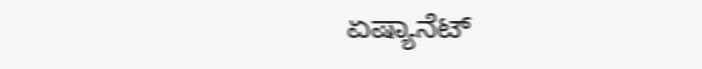ಏಷ್ಯಾನೆಟ್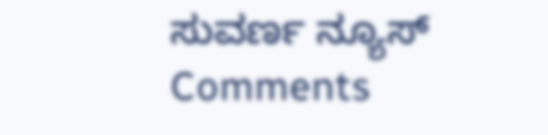ಸುವರ್ಣ ನ್ಯೂಸ್
Comments